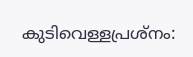കുടിവെള്ളപ്രശ്‌നം: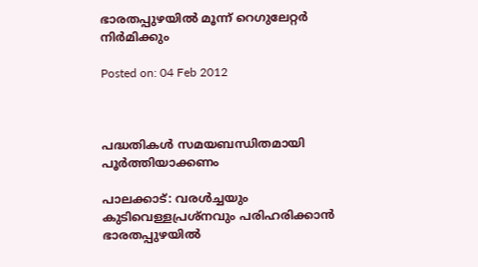ഭാരതപ്പുഴയില്‍ മൂന്ന് റെഗുലേറ്റര്‍ നിര്‍മിക്കും

Posted on: 04 Feb 2012



പദ്ധതികള്‍ സമയബന്ധിതമായി പൂര്‍ത്തിയാക്കണം

പാലക്കാട്: വരള്‍ച്ചയും കുടിവെള്ളപ്രശ്‌നവും പരിഹരിക്കാന്‍ ഭാരതപ്പുഴയില്‍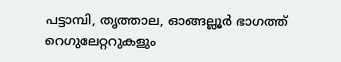പട്ടാമ്പി, തൃത്താല, ഓങ്ങല്ലൂര്‍ ഭാഗത്ത് റെഗുലേറ്ററുകളും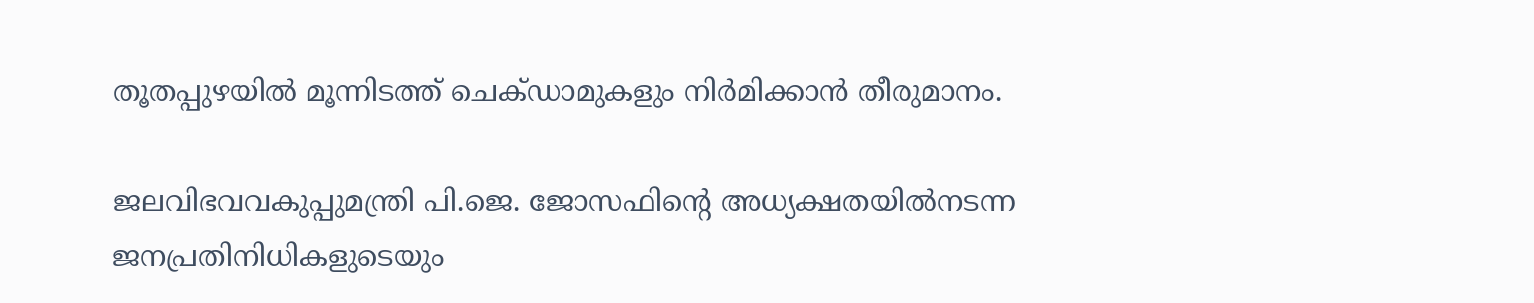തൂതപ്പുഴയില്‍ മൂന്നിടത്ത് ചെക്ഡാമുകളും നിര്‍മിക്കാന്‍ തീരുമാനം.

ജലവിഭവവകുപ്പുമന്ത്രി പി.ജെ. ജോസഫിന്റെ അധ്യക്ഷതയില്‍നടന്ന ജനപ്രതിനിധികളുടെയും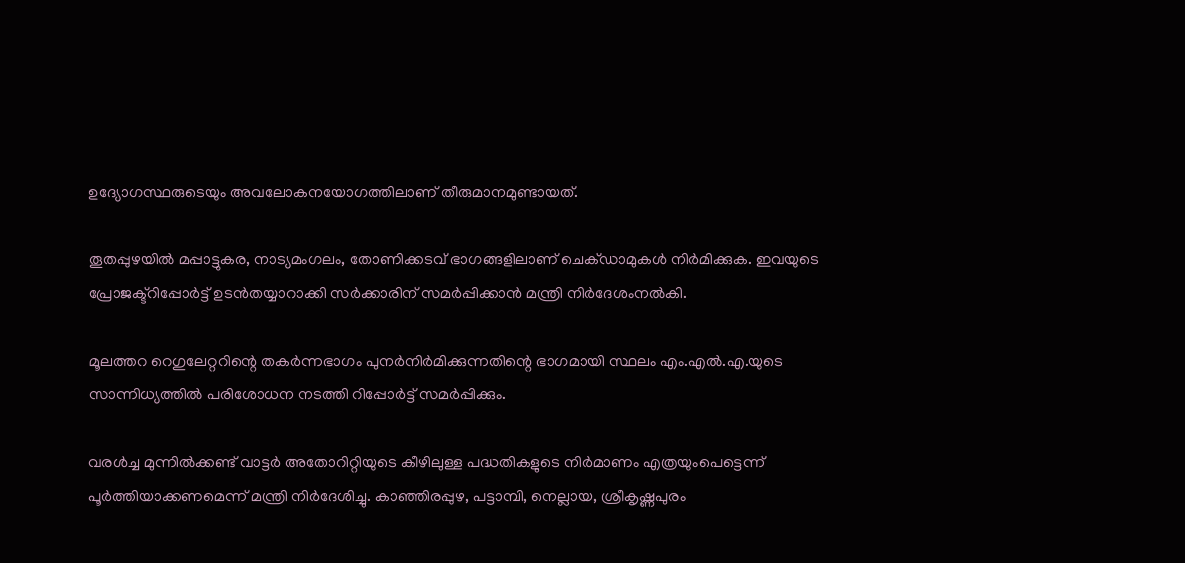ഉദ്യോഗസ്ഥരുടെയും അവലോകനയോഗത്തിലാണ് തീരുമാനമുണ്ടായത്.

തൂതപ്പുഴയില്‍ മപ്പാട്ടുകര, നാട്യമംഗലം, തോണിക്കടവ് ഭാഗങ്ങളിലാണ് ചെക്ഡാമുകള്‍ നിര്‍മിക്കുക. ഇവയുടെ പ്രോജക്ട്‌റിപ്പോര്‍ട്ട് ഉടന്‍തയ്യാറാക്കി സര്‍ക്കാരിന് സമര്‍പ്പിക്കാന്‍ മന്ത്രി നിര്‍ദേശംനല്‍കി.

മൂലത്തറ റെഗുലേറ്ററിന്റെ തകര്‍ന്നഭാഗം പുനര്‍നിര്‍മിക്കുന്നതിന്റെ ഭാഗമായി സ്ഥലം എം.എല്‍.എ.യുടെ സാന്നിധ്യത്തില്‍ പരിശോധന നടത്തി റിപ്പോര്‍ട്ട് സമര്‍പ്പിക്കും.

വരള്‍ച്ച മുന്നില്‍ക്കണ്ട് വാട്ടര്‍ അതോറിറ്റിയുടെ കീഴിലുള്ള പദ്ധതികളുടെ നിര്‍മാണം എത്രയുംപെട്ടെന്ന് പൂര്‍ത്തിയാക്കണമെന്ന് മന്ത്രി നിര്‍ദേശിച്ചു. കാഞ്ഞിരപ്പുഴ, പട്ടാമ്പി, നെല്ലായ, ശ്രീകൃഷ്ണപുരം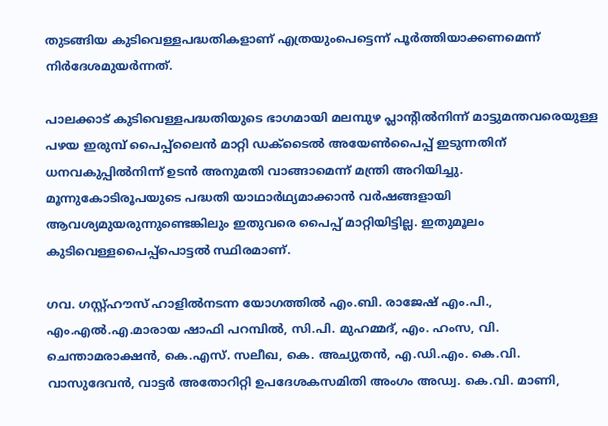തുടങ്ങിയ കുടിവെള്ളപദ്ധതികളാണ് എത്രയുംപെട്ടെന്ന് പൂര്‍ത്തിയാക്കണമെന്ന് നിര്‍ദേശമുയര്‍ന്നത്.

പാലക്കാട് കുടിവെള്ളപദ്ധതിയുടെ ഭാഗമായി മലമ്പുഴ പ്ലാന്റില്‍നിന്ന് മാട്ടുമന്തവരെയുള്ള പഴയ ഇരുമ്പ് പൈപ്പ്‌ലൈന്‍ മാറ്റി ഡക്‌ടൈല്‍ അയേണ്‍പൈപ്പ് ഇടുന്നതിന് ധനവകുപ്പില്‍നിന്ന് ഉടന്‍ അനുമതി വാങ്ങാമെന്ന് മന്ത്രി അറിയിച്ചു. മൂന്നുകോടിരൂപയുടെ പദ്ധതി യാഥാര്‍ഥ്യമാക്കാന്‍ വര്‍ഷങ്ങളായി ആവശ്യമുയരുന്നുണ്ടെങ്കിലും ഇതുവരെ പൈപ്പ് മാറ്റിയിട്ടില്ല. ഇതുമൂലം കുടിവെള്ളപൈപ്പ്‌പൊട്ടല്‍ സ്ഥിരമാണ്.

ഗവ. ഗസ്റ്റ്ഹൗസ് ഹാളില്‍നടന്ന യോഗത്തില്‍ എം.ബി. രാജേഷ് എം.പി., എം.എല്‍.എ.മാരായ ഷാഫി പറമ്പില്‍, സി.പി. മുഹമ്മദ്, എം. ഹംസ, വി. ചെന്താമരാക്ഷന്‍, കെ.എസ്. സലീഖ, കെ. അച്യുതന്‍, എ.ഡി.എം. കെ.വി. വാസുദേവന്‍, വാട്ടര്‍ അതോറിറ്റി ഉപദേശകസമിതി അംഗം അഡ്വ. കെ.വി. മാണി,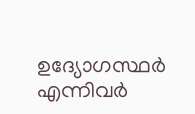ഉദ്യോഗസ്ഥര്‍ എന്നിവര്‍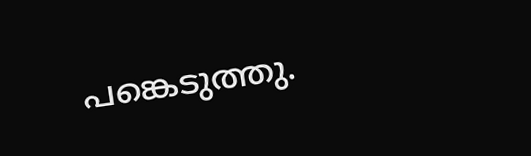പങ്കെടുത്തു.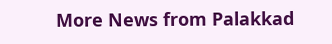More News from Palakkad